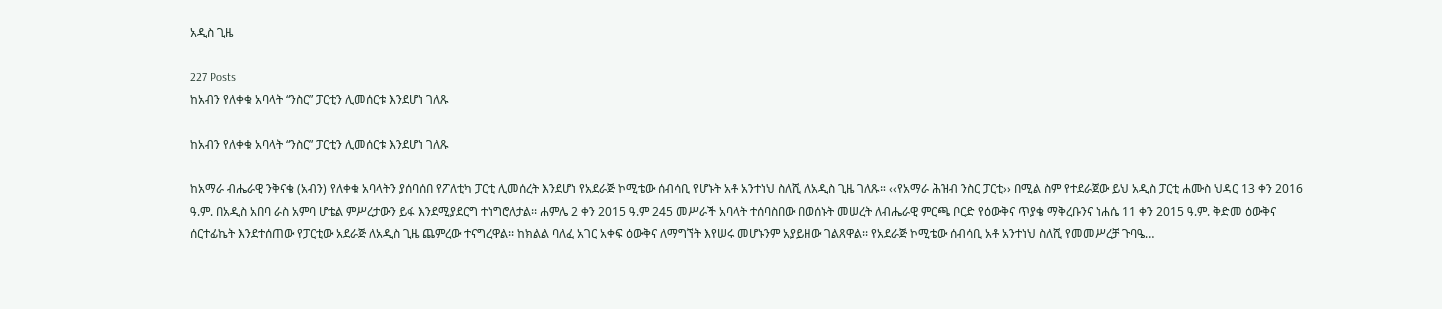አዲስ ጊዜ

227 Posts
ከአብን የለቀቁ አባላት “ንስር” ፓርቲን ሊመሰርቱ እንደሆነ ገለጹ

ከአብን የለቀቁ አባላት “ንስር” ፓርቲን ሊመሰርቱ እንደሆነ ገለጹ

ከአማራ ብሔራዊ ንቅናቄ (አብን) የለቀቁ አባላትን ያሰባሰበ የፖለቲካ ፓርቲ ሊመሰረት እንደሆነ የአደራጅ ኮሚቴው ሰብሳቢ የሆኑት አቶ አንተነህ ስለሺ ለአዲስ ጊዜ ገለጹ። ‹‹የአማራ ሕዝብ ንስር ፓርቲ›› በሚል ስም የተደራጀው ይህ አዲስ ፓርቲ ሐሙስ ህዳር 13 ቀን 2016 ዓ.ም. በአዲስ አበባ ራስ አምባ ሆቴል ምሥረታውን ይፋ እንደሚያደርግ ተነግሮለታል፡፡ ሐምሌ 2 ቀን 2015 ዓ.ም 245 መሥራች አባላት ተሰባስበው በወሰኑት መሠረት ለብሔራዊ ምርጫ ቦርድ የዕውቅና ጥያቄ ማቅረቡንና ነሐሴ 11 ቀን 2015 ዓ.ም. ቅድመ ዕውቅና ሰርተፊኬት እንደተሰጠው የፓርቲው አደራጅ ለአዲስ ጊዜ ጨምረው ተናግረዋል፡፡ ከክልል ባለፈ አገር አቀፍ ዕውቅና ለማግኘት እየሠሩ መሆኑንም አያይዘው ገልጸዋል፡፡ የአደራጅ ኮሚቴው ሰብሳቢ አቶ አንተነህ ስለሺ የመመሥረቻ ጉባዔ…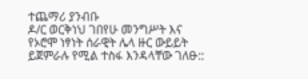ተጨማሪ ያንብቡ
ዶ/ር ወርቅነህ ገበየሁ መንግሥት እና የኦሮሞ ነፃነት ሰራዊት ሌላ ዙር ውይይት ይጀምራሉ የሚል ተስፋ እንዳላቸው ገለፁ::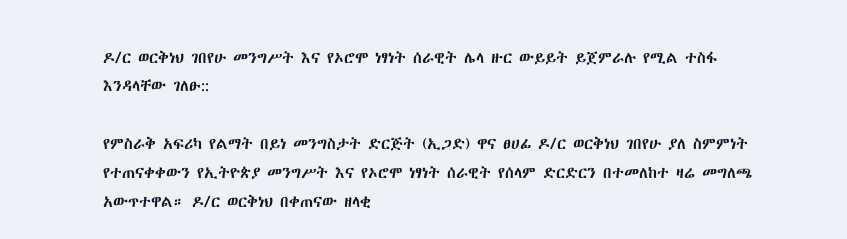ዶ/ር ወርቅነህ ገበየሁ መንግሥት እና የኦሮሞ ነፃነት ሰራዊት ሌላ ዙር ውይይት ይጀምራሉ የሚል ተስፋ እንዳላቸው ገለፁ::

የምስራቅ አፍሪካ የልማት በይነ መንግስታት ድርጅት (ኢጋድ) ዋና ፀሀፊ ዶ/ር ወርቅነህ ገበየሁ ያለ ስምምነት የተጠናቀቀውን የኢትዮጵያ መንግሥት እና የኦሮሞ ነፃነት ሰራዊት የሰላም ድርድርን በተመለከተ ዛሬ መግለጫ አውጥተዋል። ዶ/ር ወርቅነህ በቀጠናው ዘላቂ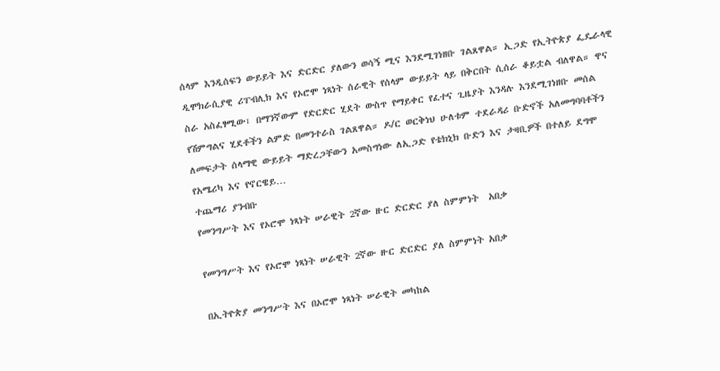ሰላም እንዲሰፍን ውይይት እና ድርድር ያለውን ወሳኝ ሚና እንደሚገነዘቡ ገልጸዋል። ኢጋድ የኢትዮጵያ ፌዴራላዊ ዲሞክራሲያዊ ሪፐብሊክ እና የኦሮሞ ነጻነት ሰራዊት የሰላም ውይይት ላይ በቅርበት ሲሰራ ቆይቷል ብለዋል። ዋና ስራ አስፈፃሚው፣ በማንኛውም የድርድር ሂደት ውስጥ የማይቀር የፈተና ጊዜያት እንዳሉ እንደሚገነዘቡ መሰል የሽምግልና ሂደቶችን ልምድ በመንተራስ ገልጸዋል። ዶ/ር ወርቅነህ ሁለቱም ተደራዳሪ ቡድኖች አለመግባባቶችን ለመፍታት ሰላማዊ ውይይት ማድረጋቸውን አመስግነው ለኢጋድ የቴክኒክ ቡድን እና ታዛቢዎች በተለይ ደግሞ የአሜሪካ እና የኖርዌይ…
ተጨማሪ ያንብቡ
የመንግሥት እና የኦሮሞ ነጻነት ሠራዊት 2ኛው ዙር ድርድር ያለ ስምምነት  አበቃ

የመንግሥት እና የኦሮሞ ነጻነት ሠራዊት 2ኛው ዙር ድርድር ያለ ስምምነት አበቃ

በኢትዮጵያ መንግሥት እና በኦሮሞ ነጻነት ሠራዊት መካከል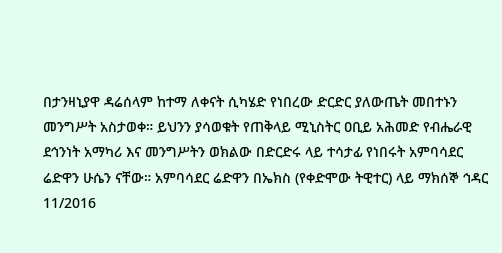በታንዛኒያዋ ዳሬሰላም ከተማ ለቀናት ሲካሄድ የነበረው ድርድር ያለውጤት መበተኑን መንግሥት አስታወቀ። ይህንን ያሳወቁት የጠቅላይ ሚኒስትር ዐቢይ አሕመድ የብሔራዊ ደኅንነት አማካሪ እና መንግሥትን ወክልው በድርድሩ ላይ ተሳታፊ የነበሩት አምባሳደር ሬድዋን ሁሴን ናቸው። አምባሳደር ሬድዋን በኤክስ (የቀድሞው ትዊተር) ላይ ማክሰኞ ኅዳር 11/2016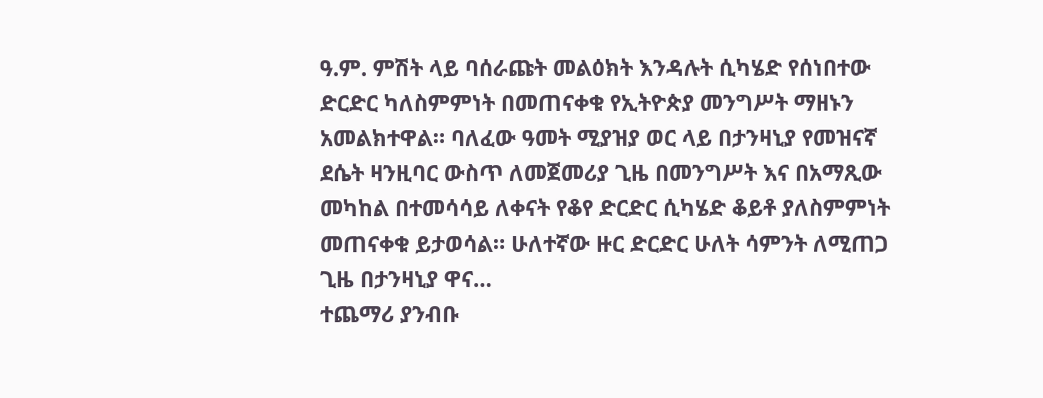ዓ.ም. ምሽት ላይ ባሰራጩት መልዕክት እንዳሉት ሲካሄድ የሰነበተው ድርድር ካለስምምነት በመጠናቀቁ የኢትዮጵያ መንግሥት ማዘኑን አመልክተዋል። ባለፈው ዓመት ሚያዝያ ወር ላይ በታንዛኒያ የመዝናኛ ደሴት ዛንዚባር ውስጥ ለመጀመሪያ ጊዜ በመንግሥት እና በአማጺው መካከል በተመሳሳይ ለቀናት የቆየ ድርድር ሲካሄድ ቆይቶ ያለስምምነት መጠናቀቁ ይታወሳል። ሁለተኛው ዙር ድርድር ሁለት ሳምንት ለሚጠጋ ጊዜ በታንዛኒያ ዋና…
ተጨማሪ ያንብቡ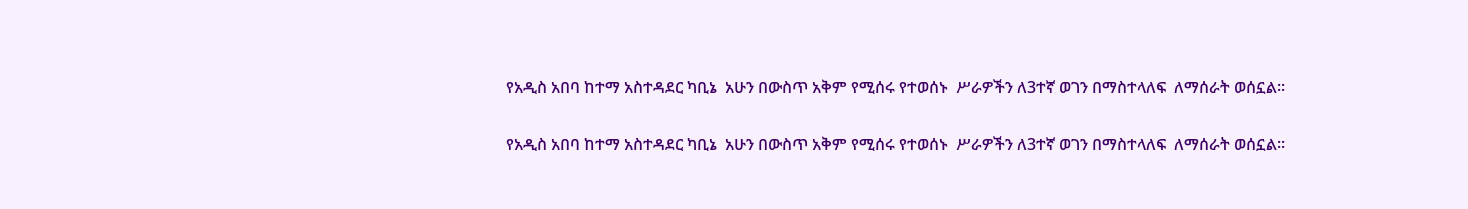የአዲስ አበባ ከተማ አስተዳደር ካቢኔ  አሁን በውስጥ አቅም የሚሰሩ የተወሰኑ  ሥራዎችን ለ3ተኛ ወገን በማስተላለፍ  ለማሰራት ወሰኗል፡፡

የአዲስ አበባ ከተማ አስተዳደር ካቢኔ  አሁን በውስጥ አቅም የሚሰሩ የተወሰኑ  ሥራዎችን ለ3ተኛ ወገን በማስተላለፍ  ለማሰራት ወሰኗል፡፡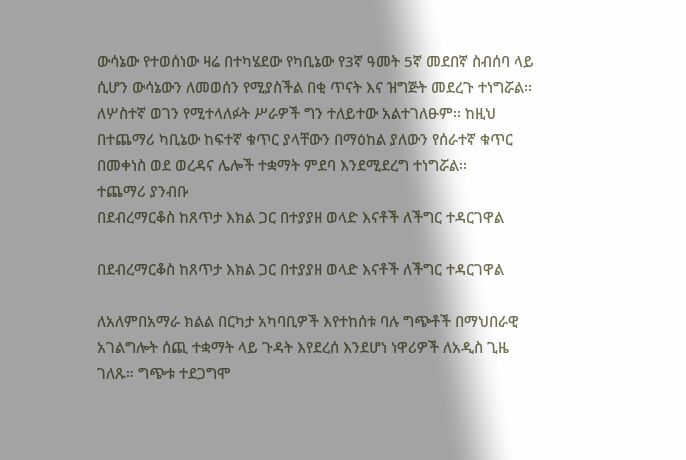ውሳኔው የተወሰነው ዛሬ በተካሄደው የካቢኔው የ3ኛ ዓመት 5ኛ መደበኛ ስብሰባ ላይ ሲሆን ውሳኔውን ለመወሰን የሚያስችል በቂ ጥናት እና ዝግጅት መደረጉ ተነግሯል፡፡ለሦስተኛ ወገን የሚተላለፉት ሥራዎች ግን ተለይተው አልተገለፁም፡፡ ከዚህ በተጨማሪ ካቢኔው ከፍተኛ ቁጥር ያላቸውን በማዕከል ያለውን የሰራተኛ ቁጥር በመቀነስ ወደ ወረዳና ሌሎች ተቋማት ምደባ እንደሚደረግ ተነግሯል፡፡
ተጨማሪ ያንብቡ
በደብረማርቆስ ከጸጥታ እክል ጋር በተያያዘ ወላድ እናቶች ለችግር ተዳርገዋል

በደብረማርቆስ ከጸጥታ እክል ጋር በተያያዘ ወላድ እናቶች ለችግር ተዳርገዋል

ለአለምበአማራ ክልል በርካታ አካባቢዎች እየተከሰቱ ባሉ ግጭቶች በማህበራዊ አገልግሎት ሰጪ ተቋማት ላይ ጉዳት እየደረሰ እንደሆነ ነዋሪዎች ለአዲስ ጊዜ ገለጹ። ግጭቱ ተደጋግሞ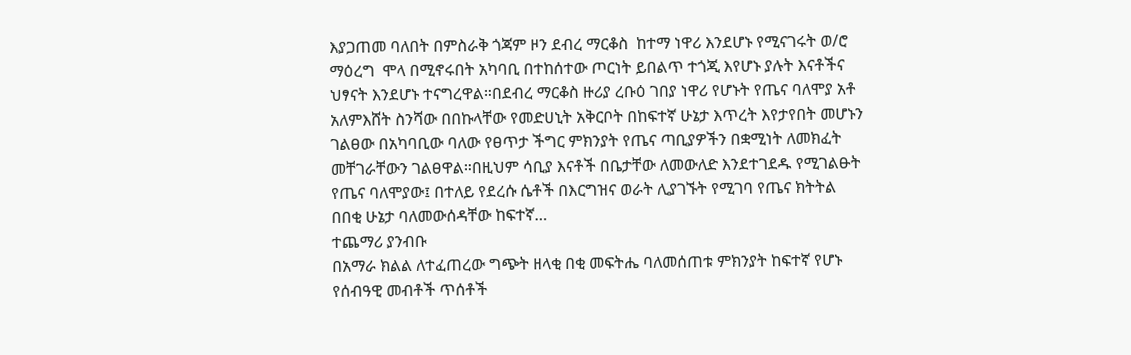እያጋጠመ ባለበት በምስራቅ ጎጃም ዞን ደብረ ማርቆስ  ከተማ ነዋሪ እንደሆኑ የሚናገሩት ወ/ሮ  ማዕረግ  ሞላ በሚኖሩበት አካባቢ በተከሰተው ጦርነት ይበልጥ ተጎጂ እየሆኑ ያሉት እናቶችና ህፃናት እንደሆኑ ተናግረዋል።በደብረ ማርቆስ ዙሪያ ረቡዕ ገበያ ነዋሪ የሆኑት የጤና ባለሞያ አቶ አለምእሸት ስንሻው በበኩላቸው የመድሀኒት አቅርቦት በከፍተኛ ሁኔታ እጥረት እየታየበት መሆኑን ገልፀው በአካባቢው ባለው የፀጥታ ችግር ምክንያት የጤና ጣቢያዎችን በቋሚነት ለመክፈት መቸገራቸውን ገልፀዋል።በዚህም ሳቢያ እናቶች በቤታቸው ለመውለድ እንደተገደዱ የሚገልፁት የጤና ባለሞያው፤ በተለይ የደረሱ ሴቶች በእርግዝና ወራት ሊያገኙት የሚገባ የጤና ክትትል በበቂ ሁኔታ ባለመውሰዳቸው ከፍተኛ…
ተጨማሪ ያንብቡ
በአማራ ክልል ለተፈጠረው ግጭት ዘላቂ በቂ መፍትሔ ባለመሰጠቱ ምክንያት ከፍተኛ የሆኑ የሰብዓዊ መብቶች ጥሰቶች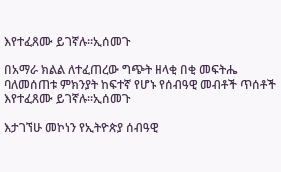እየተፈጸሙ ይገኛሉ፡፡ኢሰመጉ

በአማራ ክልል ለተፈጠረው ግጭት ዘላቂ በቂ መፍትሔ ባለመሰጠቱ ምክንያት ከፍተኛ የሆኑ የሰብዓዊ መብቶች ጥሰቶች እየተፈጸሙ ይገኛሉ፡፡ኢሰመጉ

እታገኘሁ መኮነን የኢትዮጵያ ሰብዓዊ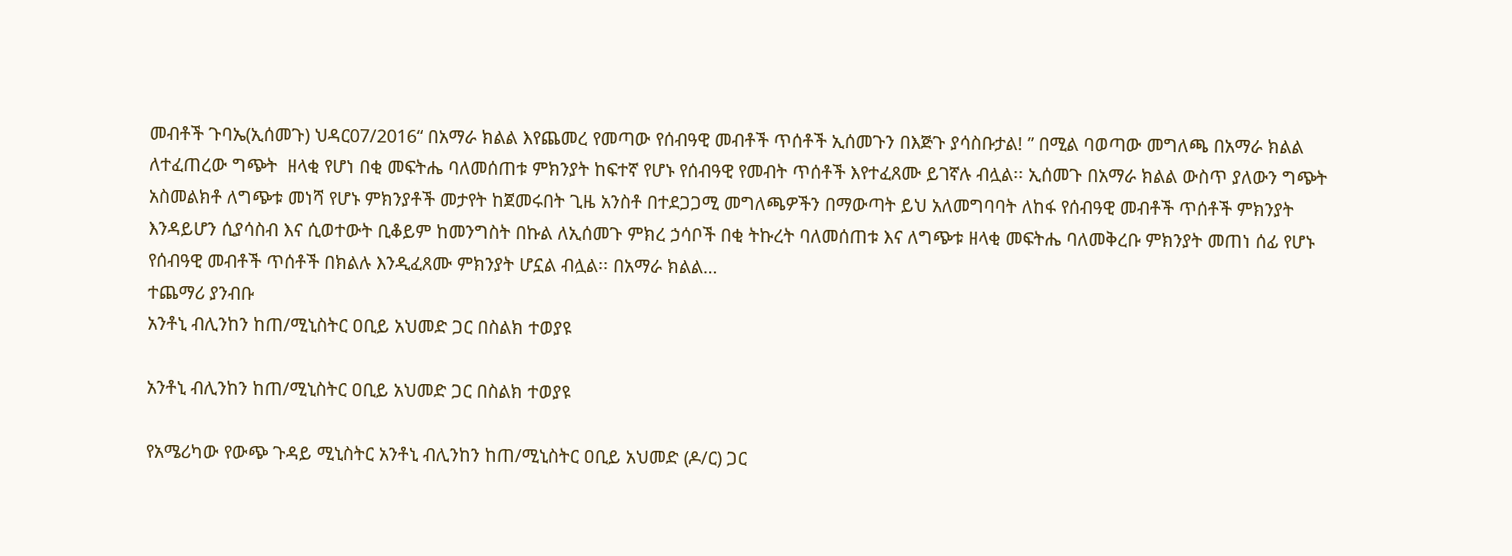መብቶች ጉባኤ(ኢሰመጉ) ህዳር07/2016“ በአማራ ክልል እየጨመረ የመጣው የሰብዓዊ መብቶች ጥሰቶች ኢሰመጉን በእጅጉ ያሳስቡታል! ” በሚል ባወጣው መግለጫ በአማራ ክልል ለተፈጠረው ግጭት  ዘላቂ የሆነ በቂ መፍትሔ ባለመሰጠቱ ምክንያት ከፍተኛ የሆኑ የሰብዓዊ የመብት ጥሰቶች እየተፈጸሙ ይገኛሉ ብሏል፡፡ ኢሰመጉ በአማራ ክልል ውስጥ ያለውን ግጭት አስመልክቶ ለግጭቱ መነሻ የሆኑ ምክንያቶች መታየት ከጀመሩበት ጊዜ አንስቶ በተደጋጋሚ መግለጫዎችን በማውጣት ይህ አለመግባባት ለከፋ የሰብዓዊ መብቶች ጥሰቶች ምክንያት እንዳይሆን ሲያሳስብ እና ሲወተውት ቢቆይም ከመንግስት በኩል ለኢሰመጉ ምክረ ኃሳቦች በቂ ትኩረት ባለመሰጠቱ እና ለግጭቱ ዘላቂ መፍትሔ ባለመቅረቡ ምክንያት መጠነ ሰፊ የሆኑ የሰብዓዊ መብቶች ጥሰቶች በክልሉ እንዲፈጸሙ ምክንያት ሆኗል ብሏል፡፡ በአማራ ክልል…
ተጨማሪ ያንብቡ
አንቶኒ ብሊንከን ከጠ/ሚኒስትር ዐቢይ አህመድ ጋር በስልክ ተወያዩ

አንቶኒ ብሊንከን ከጠ/ሚኒስትር ዐቢይ አህመድ ጋር በስልክ ተወያዩ

የአሜሪካው የውጭ ጉዳይ ሚኒስትር አንቶኒ ብሊንከን ከጠ/ሚኒስትር ዐቢይ አህመድ (ዶ/ር) ጋር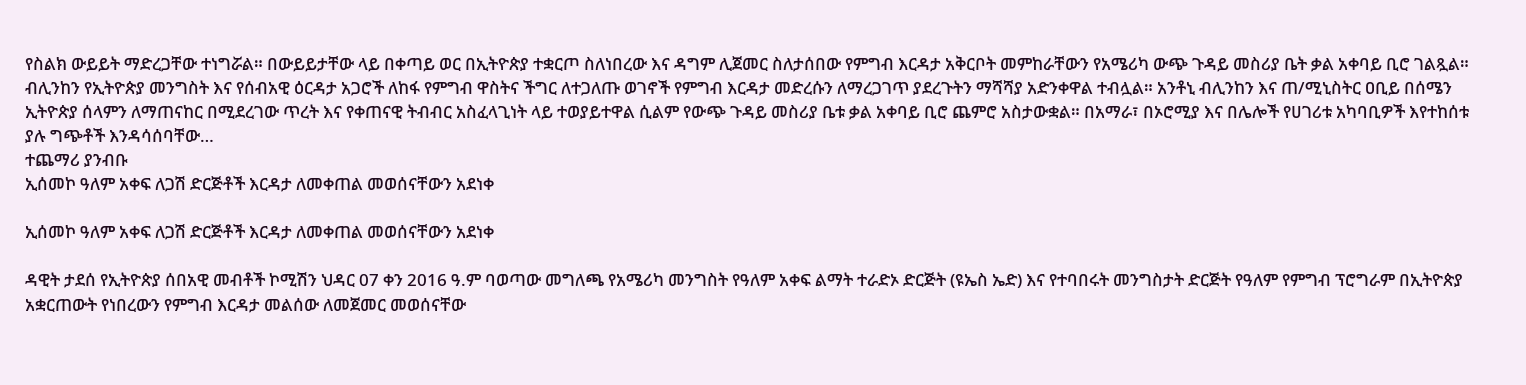የስልክ ውይይት ማድረጋቸው ተነግሯል። በውይይታቸው ላይ በቀጣይ ወር በኢትዮጵያ ተቋርጦ ስለነበረው እና ዳግም ሊጀመር ስለታሰበው የምግብ እርዳታ አቅርቦት መምከራቸውን የአሜሪካ ውጭ ጉዳይ መስሪያ ቤት ቃል አቀባይ ቢሮ ገልጿል። ብሊንከን የኢትዮጵያ መንግስት እና የሰብአዊ ዕርዳታ አጋሮች ለከፋ የምግብ ዋስትና ችግር ለተጋለጡ ወገኖች የምግብ እርዳታ መድረሱን ለማረጋገጥ ያደረጉትን ማሻሻያ አድንቀዋል ተብሏል። አንቶኒ ብሊንከን እና ጠ/ሚኒስትር ዐቢይ በሰሜን ኢትዮጵያ ሰላምን ለማጠናከር በሚደረገው ጥረት እና የቀጠናዊ ትብብር አስፈላጊነት ላይ ተወያይተዋል ሲልም የውጭ ጉዳይ መስሪያ ቤቱ ቃል አቀባይ ቢሮ ጨምሮ አስታውቋል። በአማራ፣ በኦሮሚያ እና በሌሎች የሀገሪቱ አካባቢዎች እየተከሰቱ ያሉ ግጭቶች እንዳሳሰባቸው…
ተጨማሪ ያንብቡ
ኢሰመኮ ዓለም አቀፍ ለጋሽ ድርጅቶች እርዳታ ለመቀጠል መወሰናቸውን አደነቀ

ኢሰመኮ ዓለም አቀፍ ለጋሽ ድርጅቶች እርዳታ ለመቀጠል መወሰናቸውን አደነቀ

ዳዊት ታደሰ የኢትዮጵያ ሰበአዊ መብቶች ኮሚሽን ህዳር 07 ቀን 2016 ዓ.ም ባወጣው መግለጫ የአሜሪካ መንግስት የዓለም አቀፍ ልማት ተራድኦ ድርጅት (ዩኤስ ኤድ) እና የተባበሩት መንግስታት ድርጅት የዓለም የምግብ ፕሮግራም በኢትዮጵያ አቋርጠውት የነበረውን የምግብ እርዳታ መልሰው ለመጀመር መወሰናቸው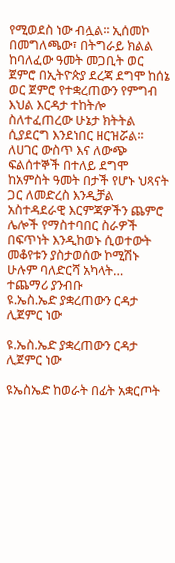የሚወደስ ነው ብሏል፡፡ ኢሰመኮ በመግለጫው፣ በትግራይ ክልል ከባለፈው ዓመት መጋቢት ወር ጀምሮ በኢትዮጵያ ደረጃ ደግሞ ከሰኔ ወር ጀምሮ የተቋረጠውን የምግብ እህል እርዳታ ተከትሎ ስለተፈጠረው ሁኔታ ክትትል ሲያደርግ እንደነበር ዘርዝሯል፡፡ ለሀገር ውስጥ እና ለውጭ ፍልሰተኞች በተለይ ደግሞ ከአምስት ዓመት በታች የሆኑ ህጻናት ጋር ለመድረስ እንዲቻል አስተዳደራዊ እርምጃዎችን ጨምሮ ሌሎች የማስተባበር ስራዎች በፍጥነት እንዲከወኑ ሲወተውት መቆየቱን ያስታወሰው ኮሚሽኑ ሁሉም ባለድርሻ አካላት…
ተጨማሪ ያንብቡ
ዩ.ኤስ.ኤድ ያቋረጠውን ርዳታ ሊጀምር ነው

ዩ.ኤስ.ኤድ ያቋረጠውን ርዳታ ሊጀምር ነው

ዩኤስኤድ ከወራት በፊት አቋርጦት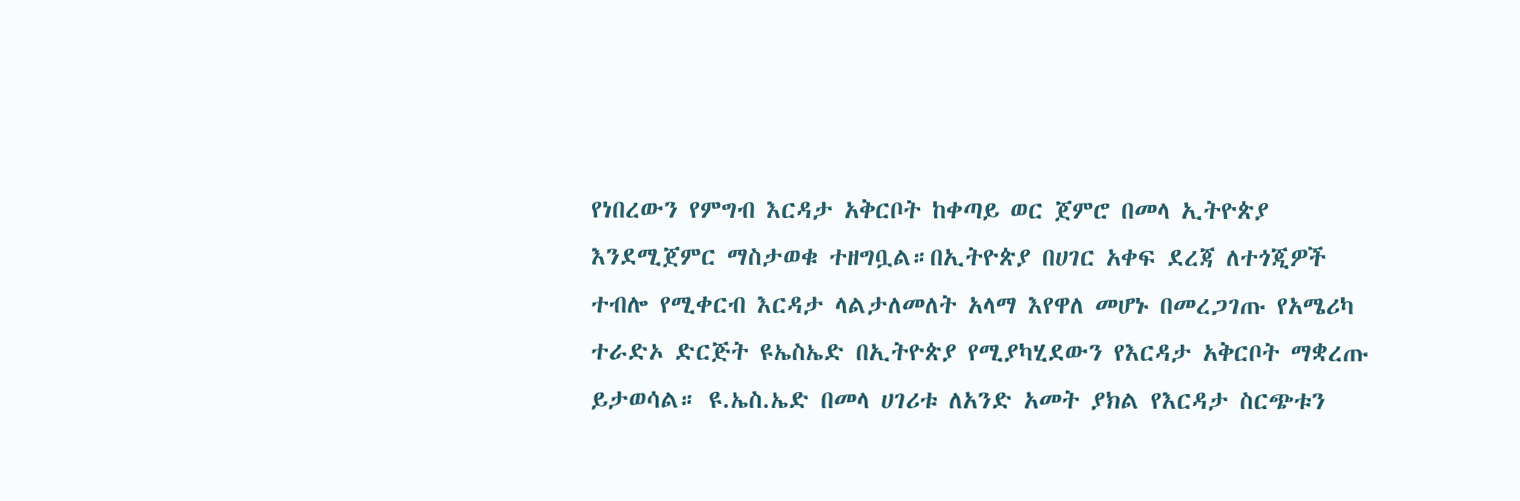የነበረውን የምግብ እርዳታ አቅርቦት ከቀጣይ ወር ጀምሮ በመላ ኢትዮጵያ እንደሚጀምር ማስታወቁ ተዘግቧል።በኢትዮጵያ በሀገር አቀፍ ደረጃ ለተጎጂዎች ተብሎ የሚቀርብ እርዳታ ላልታለመለት አላማ እየዋለ መሆኑ በመረጋገጡ የአሜሪካ ተራድኦ ድርጅት ዩኤስኤድ በኢትዮጵያ የሚያካሂደውን የእርዳታ አቅርቦት ማቋረጡ ይታወሳል። ዩ.ኤስ.ኤድ በመላ ሀገሪቱ ለአንድ አመት ያክል የእርዳታ ስርጭቱን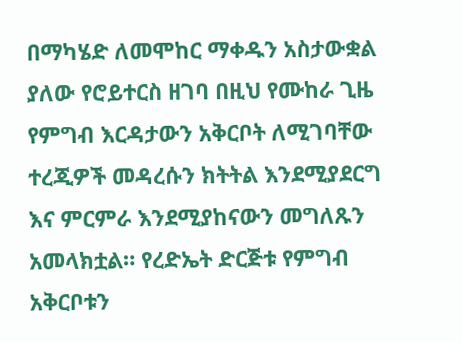በማካሄድ ለመሞከር ማቀዱን አስታውቋል ያለው የሮይተርስ ዘገባ በዚህ የሙከራ ጊዜ የምግብ እርዳታውን አቅርቦት ለሚገባቸው ተረጂዎች መዳረሱን ክትትል እንደሚያደርግ እና ምርምራ እንደሚያከናውን መግለጹን አመላክቷል። የረድኤት ድርጅቱ የምግብ አቅርቦቱን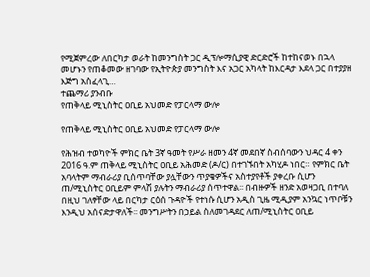የሚጀምረው ለበርካታ ወራት ከመንግስት ጋር ዲፕሎማሲያዊ ድርድሮች ከተከናወኑ በኋላ መሆኑን የጠቆመው ዘገባው የኢትዮጵያ መንግስት እና አጋር አካላት ከእርዳታ እደላ ጋር በተያያዘ እጅግ አስፈላጊ…
ተጨማሪ ያንብቡ
የጠቅላይ ሚኒስትር ዐቢይ አህመድ የፓርላማ ውሎ

የጠቅላይ ሚኒስትር ዐቢይ አህመድ የፓርላማ ውሎ

የሕዝብ ተወካዮች ምክር ቤት 3ኛ ዓመት የሥራ ዘመን 4ኛ መደበኛ ስብሰባውን ህዳር 4 ቀን 2016 ዓ.ም ጠቅላይ ሚኒስትር ዐቢይ አሕመድ (ዶ/ር) በተገኙበት አካሂዶ ነበር። የምክር ቤት አባላትም ማብራሪያ ቢሰጥባቸው ያሏቸውን ጥያቄዎችና አስተያየቶች ያቀረቡ ሲሆን ጠ/ሚኒስትር ዐቢይም ምላሽ ያሉትን ማብራሪያ ሰጥተዋል፡፡ በብዙዎች ዘንድ አወዛጋቢ በተባለ በዚህ ገለፃቸው ላይ በርካታ ርዕሰ ጉዳዮች የተነሱ ሲሆን አዲስ ጊዜ ሚዲያም አንኳር ነጥቦቹን እንዲህ አሰናድታዋለች፡፡ መንግሥትን በኃይል ስለመገዳደር ለጠ/ሚኒስትር ዐቢይ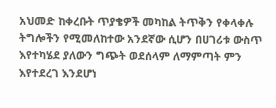አህመድ ከቀረቡት ጥያቄዎች መካከል ትጥቅን የቀላቀሉ ትግሎችን የሚመለከተው አንደኛው ሲሆን በሀገሪቱ ውስጥ እየተካሄደ ያለውን ግጭት ወደሰላም ለማምጣት ምን እየተደረገ እንደሆነ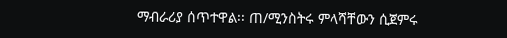ማብራሪያ ሰጥተዋል፡፡ ጠ/ሚንስትሩ ምላሻቸውን ሲጀምሩ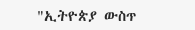"ኢትዮጵያ ውስጥ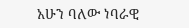አሁን ባለው ነባራዊ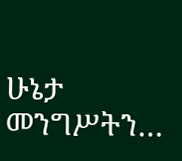ሁኔታ መንግሥትን…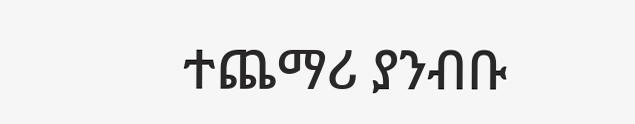ተጨማሪ ያንብቡ